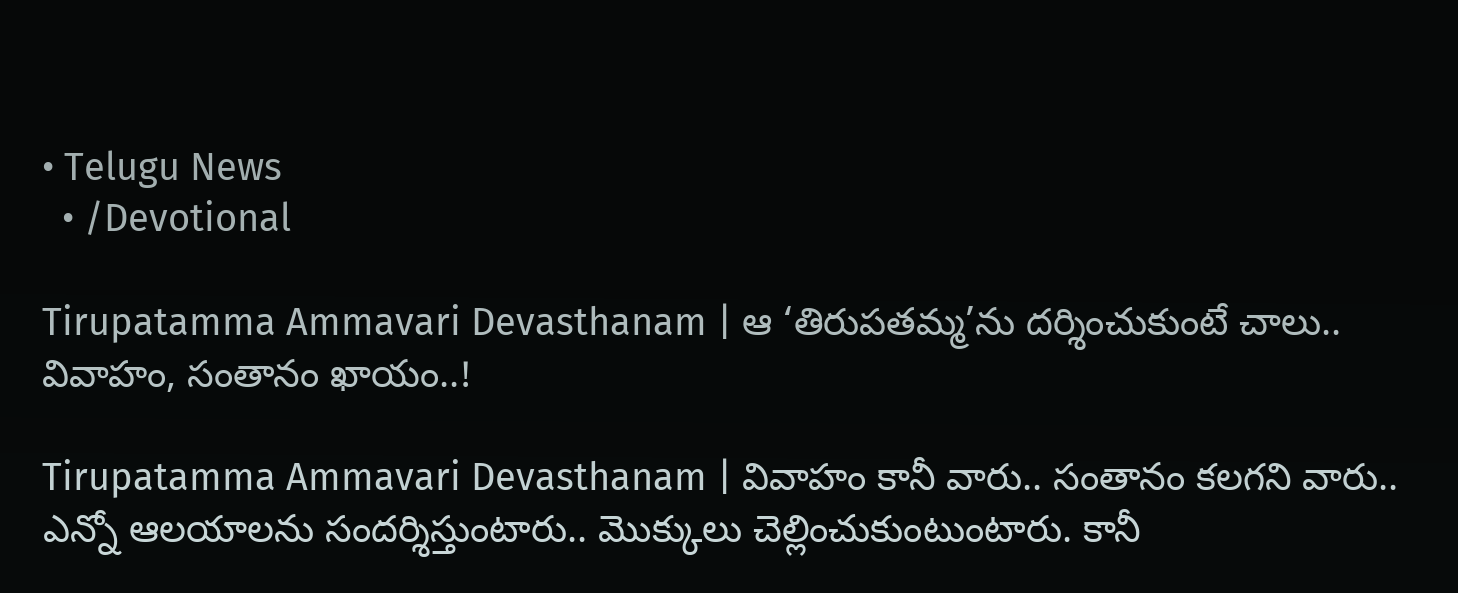• Telugu News
  • /Devotional

Tirupatamma Ammavari Devasthanam | ఆ ‘తిరుప‌త‌మ్మ‌’ను ద‌ర్శించుకుంటే చాలు.. వివాహం, సంతానం ఖాయం..!

Tirupatamma Ammavari Devasthanam | వివాహం కానీ వారు.. సంతానం క‌ల‌గ‌ని వారు.. ఎన్నో ఆల‌యాల‌ను సంద‌ర్శిస్తుంటారు.. మొక్కులు చెల్లించుకుంటుంటారు. కానీ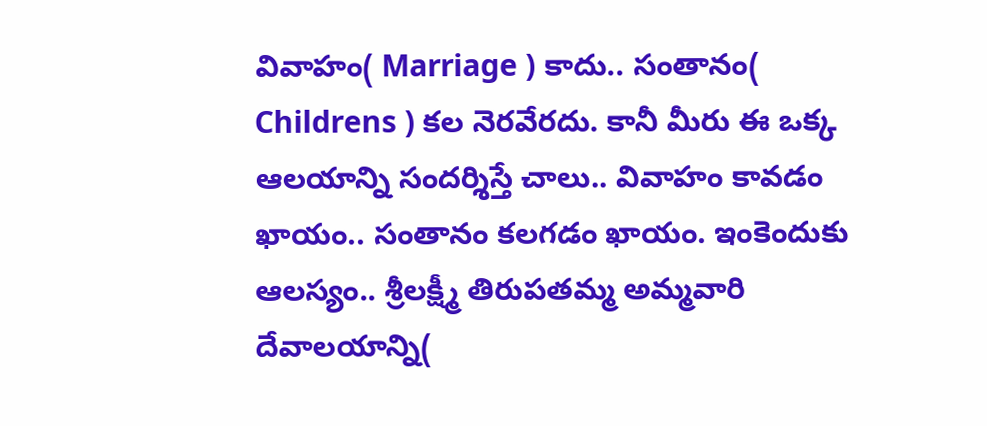వివాహం( Marriage ) కాదు.. సంతానం( Childrens ) క‌ల నెర‌వేర‌దు. కానీ మీరు ఈ ఒక్క ఆల‌యాన్ని సంద‌ర్శిస్తే చాలు.. వివాహం కావ‌డం ఖాయం.. సంతానం క‌ల‌గ‌డం ఖాయం. ఇంకెందుకు ఆల‌స్యం.. శ్రీల‌క్ష్మీ తిరుప‌త‌మ్మ అమ్మ‌వారి దేవాల‌యాన్ని(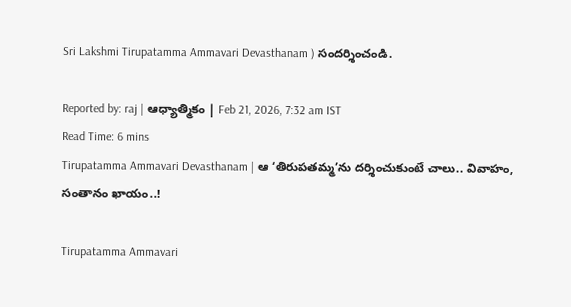Sri Lakshmi Tirupatamma Ammavari Devasthanam ) సంద‌ర్శించండి.

Reported by: raj | ఆధ్యాత్మికం | Feb 21, 2026, 7:32 am IST
Read Time: 6 mins
Tirupatamma Ammavari Devasthanam | ఆ ‘తిరుప‌త‌మ్మ‌’ను ద‌ర్శించుకుంటే చాలు.. వివాహం, సంతానం ఖాయం..!

Tirupatamma Ammavari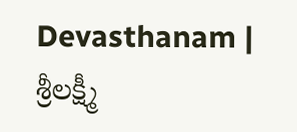Devasthanam | శ్రీల‌క్ష్మీ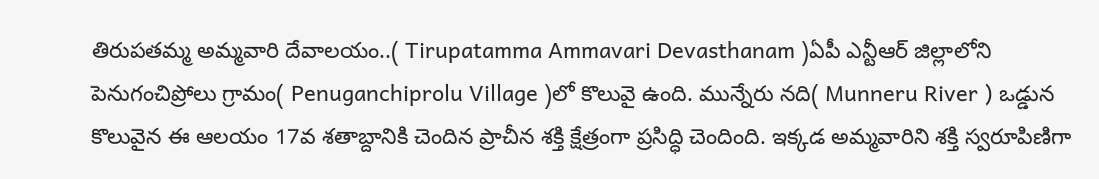తిరుప‌త‌మ్మ అమ్మ‌వారి దేవాల‌యం..( Tirupatamma Ammavari Devasthanam )ఏపీ ఎన్టీఆర్ జిల్లాలోని పెనుగంచిప్రోలు గ్రామం( Penuganchiprolu Village )లో కొలువై ఉంది. మున్నేరు నది( Munneru River ) ఒడ్డున కొలువైన‌ ఈ ఆలయం 17వ శతాబ్దానికి చెందిన ప్రాచీన శక్తి క్షేత్రంగా ప్రసిద్ధి చెందింది. ఇక్కడ అమ్మవారిని శక్తి స్వరూపిణిగా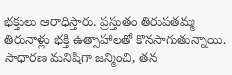భక్తులు ఆరాధిస్తారు. ప్రస్తుతం తిరుపతమ్మ తిరునాళ్లు భక్తి ఉత్సాహాలతో కొనసాగుతున్నాయి. సాధారణ మనిషిగా జన్మించి, తన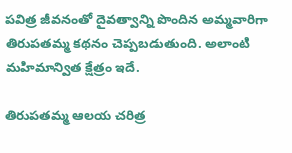పవిత్ర జీవనంతో దైవత్వాన్ని పొందిన అమ్మవారిగా తిరుపతమ్మ కథనం చెప్పబడుతుంది. అలాంటి మహిమాన్విత క్షేత్రం ఇదే.

తిరుప‌త‌మ్మ ఆల‌య చ‌రిత్ర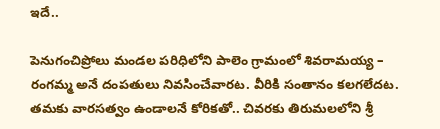ఇదే..

పెనుగంచిప్రోలు మండ‌ల ప‌రిధిలోని పాలెం గ్రామంలో శివ‌రామ‌య్య – రంగ‌మ్మ అనే దంప‌తులు నివ‌సించేవార‌ట‌. వీరికి సంతానం క‌ల‌గ‌లేద‌ట‌. త‌మ‌కు వార‌స‌త్వం ఉండాల‌నే కోరిక‌తో.. చివ‌ర‌కు తిరుమ‌ల‌లోని శ్రీ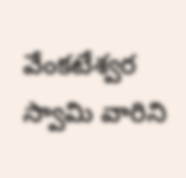వేంక‌టేశ్వ‌ర స్వామి వారిని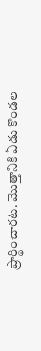ప్రార్థించార‌ట‌. మొత్తానికి ఏడు కొండ‌ల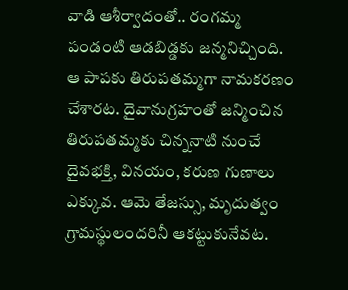వాడి ఆశీర్వాదంతో.. రంగ‌మ్మ పండంటి ఆడ‌బిడ్డ‌కు జ‌న్మ‌నిచ్చింది. ఆ పాప‌కు తిరుప‌త‌మ్మ‌గా నామ‌క‌ర‌ణం చేశార‌ట‌. దైవానుగ్ర‌హంతో జ‌న్మించిన తిరుప‌త‌మ్మ‌కు చిన్ననాటి నుంచే దైవభక్తి, వినయం, కరుణ గుణాలు ఎక్కువ. ఆమె తేజస్సు, మృదుత్వం గ్రామస్థులందరినీ ఆకట్టుకునేవ‌ట‌.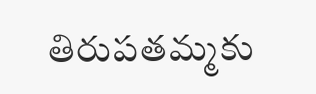తిరుప‌త‌మ్మ‌కు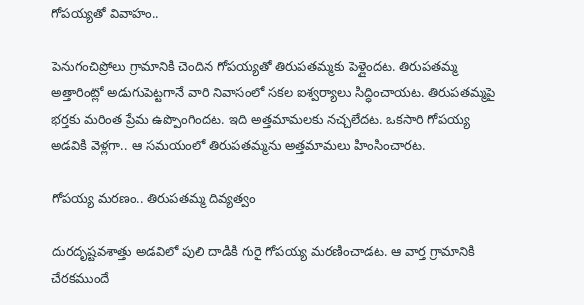గోపయ్య‌తో వివాహం..

పెనుగంచిప్రోలు గ్రామానికి చెందిన గోప‌య్య‌తో తిరుప‌త‌మ్మ‌కు పెళ్లైందట‌. తిరుప‌త‌మ్మ అత్తారింట్లో అడుగుపెట్ట‌గానే వారి నివాసంలో సక‌ల ఐశ్వ‌ర్యాలు సిద్ధించాయ‌ట‌. తిరుప‌త‌మ్మ‌పై భ‌ర్త‌కు మ‌రింత ప్రేమ ఉప్పొంగింద‌ట‌. ఇది అత్త‌మామ‌ల‌కు న‌చ్చ‌లేద‌ట‌. ఒక‌సారి గోప‌య్య అడ‌వికి వెళ్ల‌గా.. ఆ స‌మ‌యంలో తిరుప‌త‌మ్మ‌ను అత్త‌మామ‌లు హింసించార‌ట‌.

గోపయ్య మరణం.. తిరుపతమ్మ దివ్యత్వం

దురదృష్టవశాత్తు అడవిలో పులి దాడికి గురై గోపయ్య మరణించాడ‌ట‌. ఆ వార్త గ్రామానికి చేరకముందే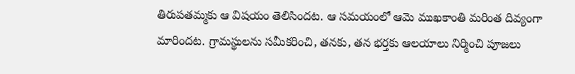తిరుపతమ్మకు ఆ విషయం తెలిసింద‌ట‌. ఆ సమయంలో ఆమె ముఖకాంతి మరింత దివ్యంగా మారింద‌ట‌. గ్రామస్థులను సమీకరించి, తనకు, తన భర్తకు ఆలయాలు నిర్మించి పూజలు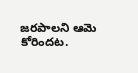జరపాలని ఆమె కోరింద‌ట‌.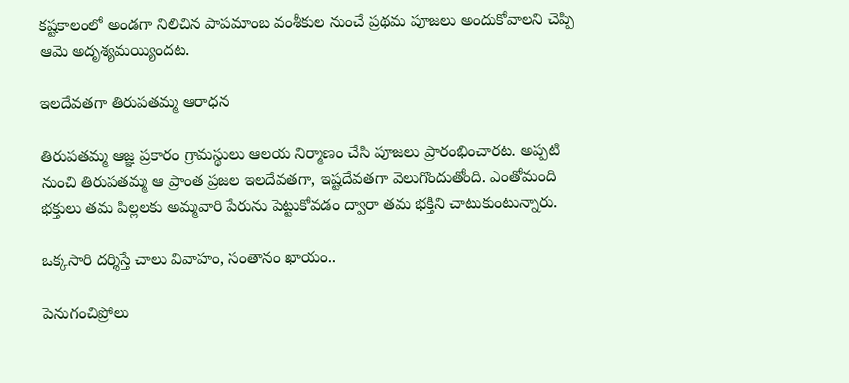కష్టకాలంలో అండగా నిలిచిన పాపమాంబ వంశీకుల నుంచే ప్రథమ పూజలు అందుకోవాలని చెప్పి ఆమె అదృశ్యమయ్యింద‌ట‌.

ఇలదేవతగా తిరుప‌త‌మ్మ‌ ఆరాధన

తిరుపతమ్మ ఆజ్ఞ ప్రకారం గ్రామస్థులు ఆలయ నిర్మాణం చేసి పూజలు ప్రారంభించార‌ట‌. అప్పటి నుంచి తిరుపతమ్మ ఆ ప్రాంత ప్రజల ఇలదేవతగా, ఇష్టదేవతగా వెలుగొందుతోంది. ఎంతోమంది భక్తులు తమ పిల్లలకు అమ్మవారి పేరును పెట్టుకోవడం ద్వారా తమ భక్తిని చాటుకుంటున్నారు.

ఒక్కసారి దర్శిస్తే చాలు వివాహం, సంతానం ఖాయం..

పెనుగంచిప్రోలు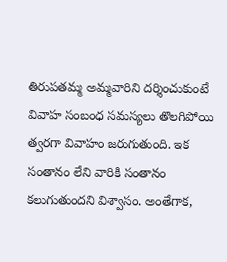తిరుపతమ్మ అమ్మవారిని దర్శించుకుంటే వివాహ సంబంధ సమస్యలు తొలగిపోయి త్వరగా వివాహం జరుగుతుంది. ఇక సంతానం లేని వారికి సంతానం కలుగుతుందని విశ్వాసం. అంతేగాక,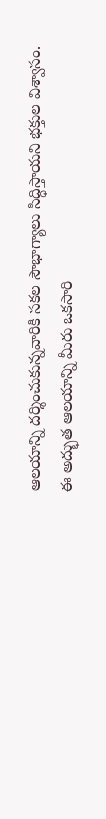ఆలయాన్ని దర్శించుకున్నవారికి సకల సౌభాగ్యాలు సిద్ధిస్తాయని భక్తుల విశ్వాసం. ఈ అద్భుత ఆలయాన్ని మీరు ఒకసారి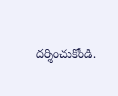దర్శించుకోండి.